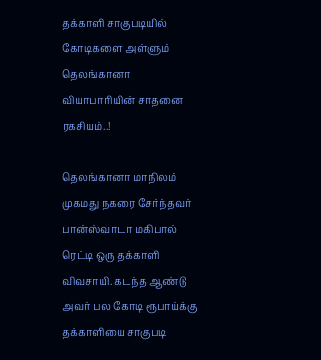தக்காளி சாகுபடியில் கோடிகளை அள்ளும் தெலங்கானா வியாபாரியின் சாதனை ரகசியம்..!

தெலங்கானா மாநிலம் முகமது நகரை சேர்ந்தவர் பான்ஸ்வாடா மகிபால் ரெட்டி ஒரு தக்காளி விவசாயி. கடந்த ஆண்டு அவர் பல கோடி ரூபாய்க்கு தக்காளியை சாகுபடி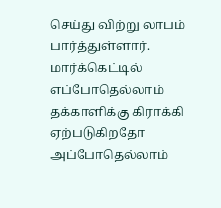செய்து விற்று லாபம் பார்த்துள்ளார். மார்க்கெட்டில் எப்போதெல்லாம் தக்காளிக்கு கிராக்கி ஏற்படுகிறதோ அப்போதெல்லாம்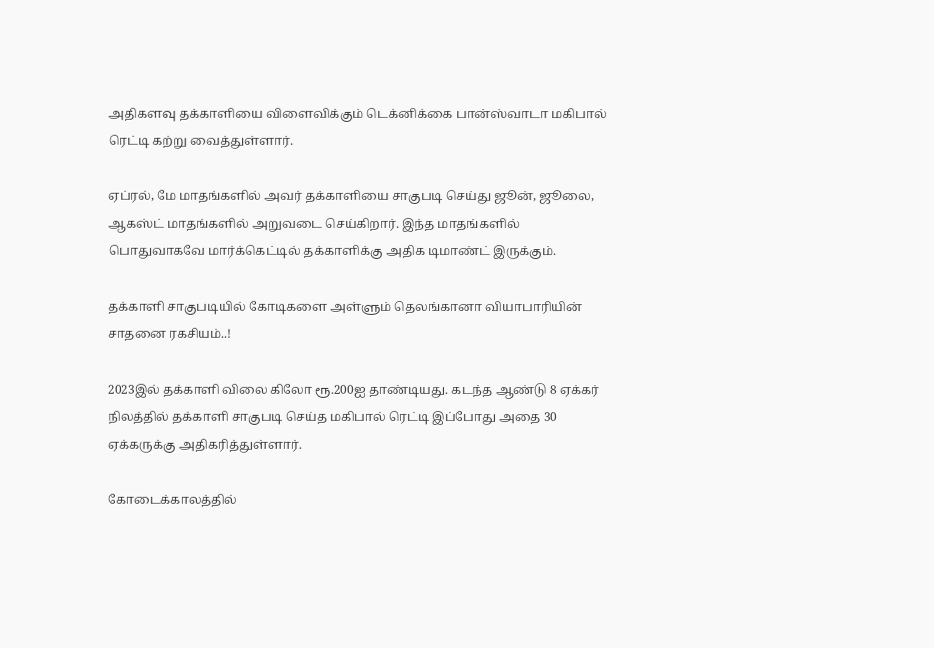அதிகளவு தக்காளியை விளைவிக்கும் டெக்னிக்கை பான்ஸ்வாடா மகிபால் ரெட்டி கற்று வைத்துள்ளார்.

ஏப்ரல், மே மாதங்களில் அவர் தக்காளியை சாகுபடி செய்து ஜூன், ஜூலை, ஆகஸ்ட் மாதங்களில் அறுவடை செய்கிறார். இந்த மாதங்களில் பொதுவாகவே மார்க்கெட்டில் தக்காளிக்கு அதிக டிமாண்ட் இருக்கும்.

தக்காளி சாகுபடியில் கோடிகளை அள்ளும் தெலங்கானா வியாபாரியின் சாதனை ரகசியம்..!

2023இல் தக்காளி விலை கிலோ ரூ.200ஐ தாண்டியது. கடந்த ஆண்டு 8 ஏக்கர் நிலத்தில் தக்காளி சாகுபடி செய்த மகிபால் ரெட்டி இப்போது அதை 30 ஏக்கருக்கு அதிகரித்துள்ளார்.

கோடைக்காலத்தில்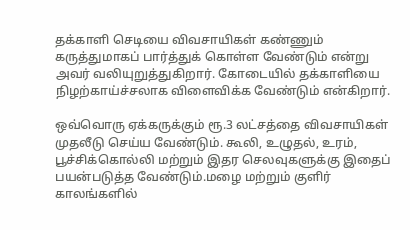தக்காளி செடியை விவசாயிகள் கண்ணும் கருத்துமாகப் பார்த்துக் கொள்ள வேண்டும் என்று அவர் வலியுறுத்துகிறார். கோடையில் தக்காளியை நிழற்காய்ச்சலாக விளைவிக்க வேண்டும் என்கிறார்.

ஒவ்வொரு ஏக்கருக்கும் ரூ.3 லட்சத்தை விவசாயிகள் முதலீடு செய்ய வேண்டும். கூலி, உழுதல், உரம், பூச்சிக்கொல்லி மற்றும் இதர செலவுகளுக்கு இதைப் பயன்படுத்த வேண்டும்.மழை மற்றும் குளிர் காலங்களில்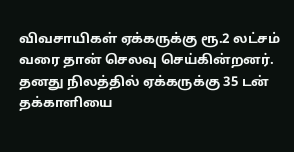விவசாயிகள் ஏக்கருக்கு ரூ.2 லட்சம் வரை தான் செலவு செய்கின்றனர். தனது நிலத்தில் ஏக்கருக்கு 35 டன் தக்காளியை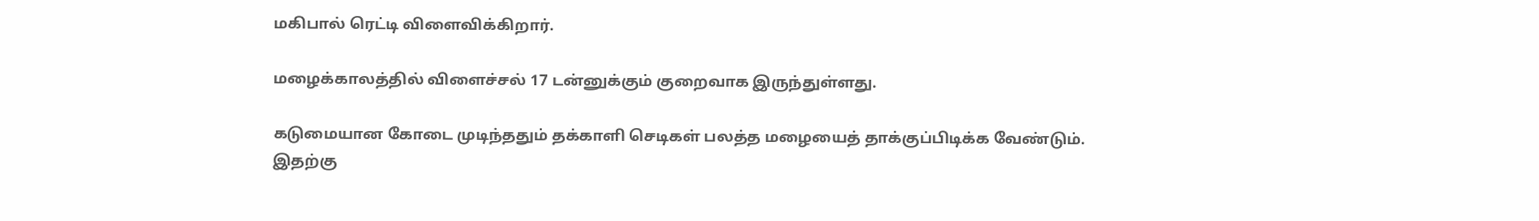மகிபால் ரெட்டி விளைவிக்கிறார்.

மழைக்காலத்தில் விளைச்சல் 17 டன்னுக்கும் குறைவாக இருந்துள்ளது.

கடுமையான கோடை முடிந்ததும் தக்காளி செடிகள் பலத்த மழையைத் தாக்குப்பிடிக்க வேண்டும். இதற்கு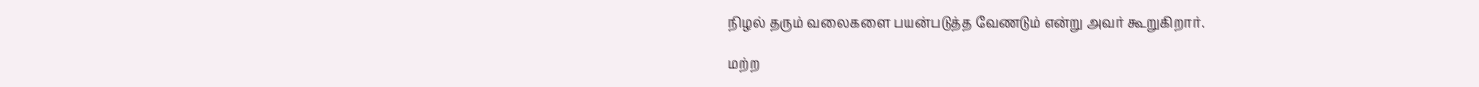நிழல் தரும் வலைகளை பயன்படுத்த வேணடும் என்று அவர் கூறுகிறார்.

மற்ற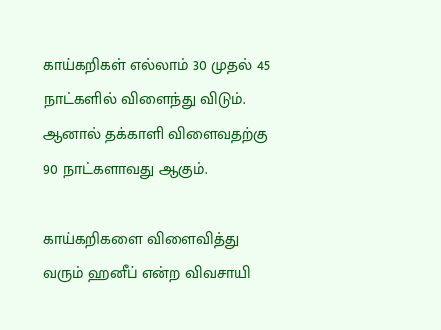காய்கறிகள் எல்லாம் 30 முதல் 45 நாட்களில் விளைந்து விடும். ஆனால் தக்காளி விளைவதற்கு 90 நாட்களாவது ஆகும்.

காய்கறிகளை விளைவித்து வரும் ஹனீப் என்ற விவசாயி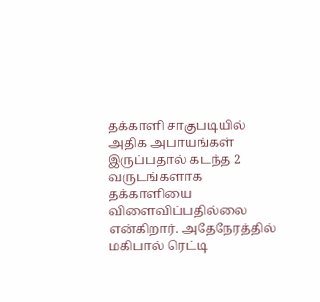தக்காளி சாகுபடியில் அதிக அபாயங்கள் இருப்பதால் கடந்த 2 வருடங்களாக தக்காளியை விளைவிப்பதில்லை என்கிறார். அதேநேரத்தில் மகிபால் ரெட்டி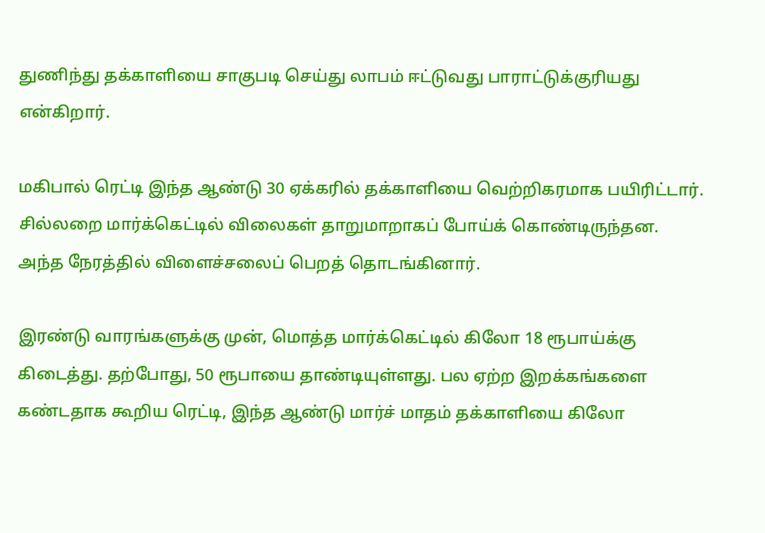துணிந்து தக்காளியை சாகுபடி செய்து லாபம் ஈட்டுவது பாராட்டுக்குரியது என்கிறார்.

மகிபால் ரெட்டி இந்த ஆண்டு 30 ஏக்கரில் தக்காளியை வெற்றிகரமாக பயிரிட்டார். சில்லறை மார்க்கெட்டில் விலைகள் தாறுமாறாகப் போய்க் கொண்டிருந்தன. அந்த நேரத்தில் விளைச்சலைப் பெறத் தொடங்கினார்.

இரண்டு வாரங்களுக்கு முன், மொத்த மார்க்கெட்டில் கிலோ 18 ரூபாய்க்கு கிடைத்து. தற்போது, 50 ரூபாயை தாண்டியுள்ளது. பல ஏற்ற இறக்கங்களை கண்டதாக கூறிய ரெட்டி, இந்த ஆண்டு மார்ச் மாதம் தக்காளியை கிலோ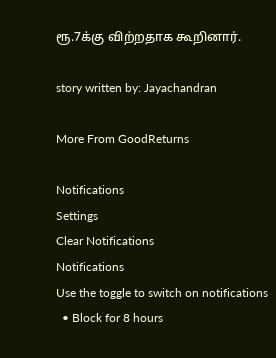ரூ.7க்கு விற்றதாக கூறினார்.

story written by: Jayachandran

More From GoodReturns

Notifications
Settings
Clear Notifications
Notifications
Use the toggle to switch on notifications
  • Block for 8 hours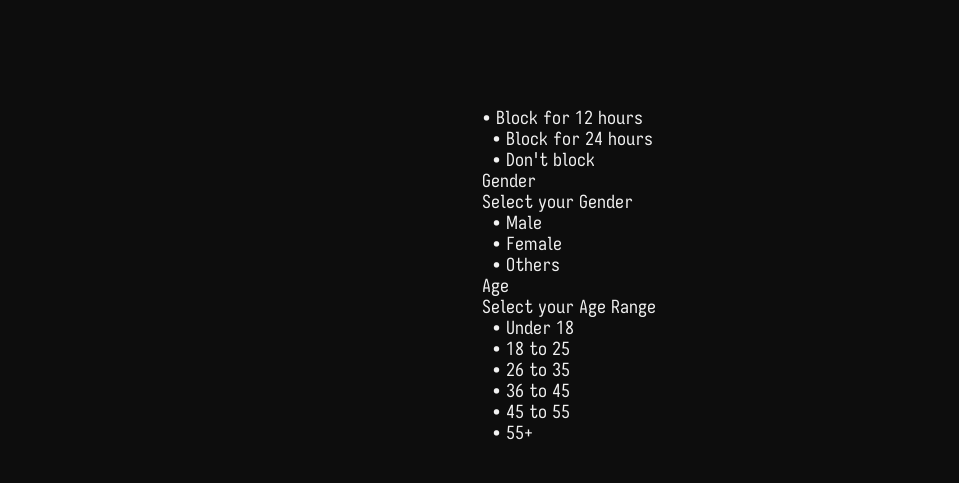• Block for 12 hours
  • Block for 24 hours
  • Don't block
Gender
Select your Gender
  • Male
  • Female
  • Others
Age
Select your Age Range
  • Under 18
  • 18 to 25
  • 26 to 35
  • 36 to 45
  • 45 to 55
  • 55+